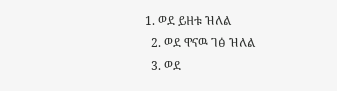1. ወደ ይዘቱ ዝለል
  2. ወደ ዋናዉ ገፅ ዝለል
  3. ወደ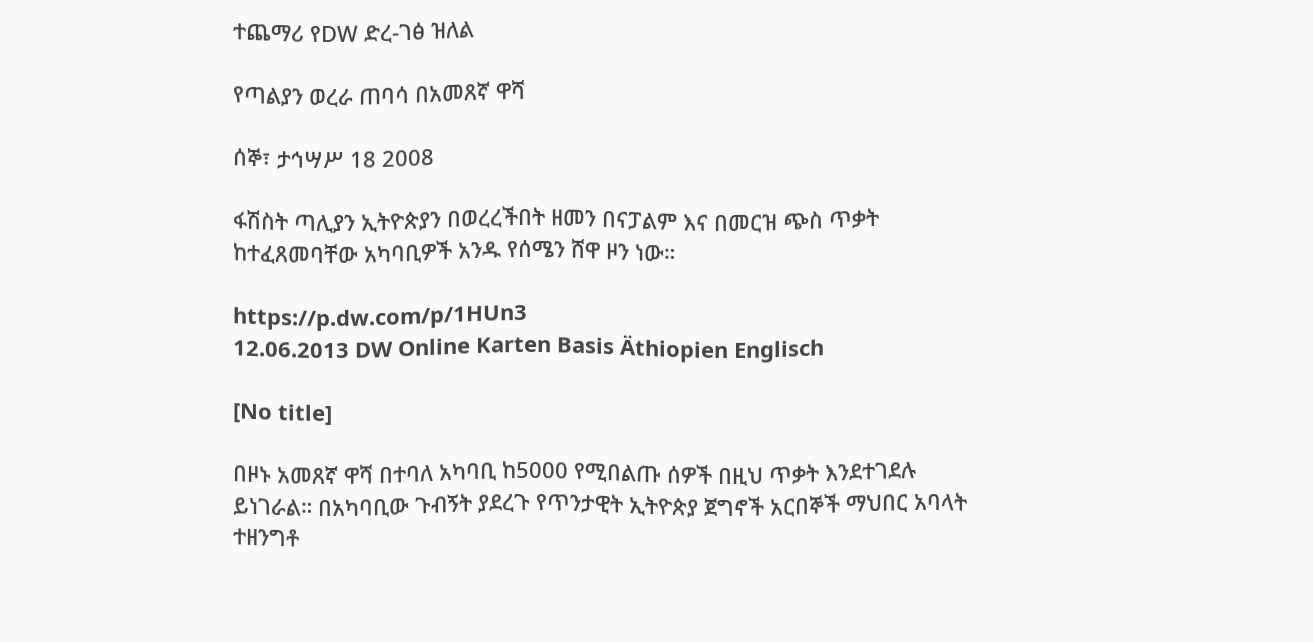ተጨማሪ የDW ድረ-ገፅ ዝለል

የጣልያን ወረራ ጠባሳ በአመጸኛ ዋሻ

ሰኞ፣ ታኅሣሥ 18 2008

ፋሽስት ጣሊያን ኢትዮጵያን በወረረችበት ዘመን በናፓልም እና በመርዝ ጭስ ጥቃት ከተፈጸመባቸው አካባቢዎች አንዱ የሰሜን ሸዋ ዞን ነው።

https://p.dw.com/p/1HUn3
12.06.2013 DW Online Karten Basis Äthiopien Englisch

[No title]

በዞኑ አመጸኛ ዋሻ በተባለ አካባቢ ከ5000 የሚበልጡ ሰዎች በዚህ ጥቃት እንደተገደሉ ይነገራል። በአካባቢው ጉብኝት ያደረጉ የጥንታዊት ኢትዮጵያ ጀግኖች አርበኞች ማህበር አባላት ተዘንግቶ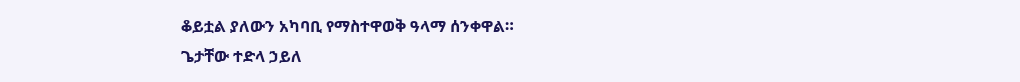ቆይቷል ያለውን አካባቢ የማስተዋወቅ ዓላማ ሰንቀዋል።
ጌታቸው ተድላ ኃይለ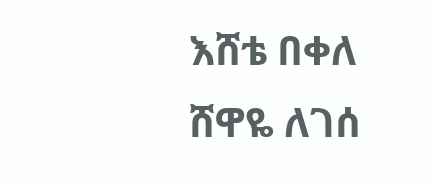እሸቴ በቀለ
ሸዋዬ ለገሰ